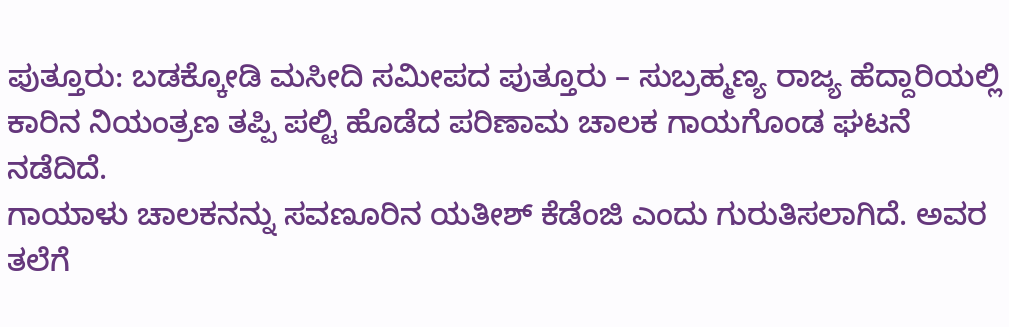ಪುತ್ತೂರು: ಬಡಕ್ಕೋಡಿ ಮಸೀದಿ ಸಮೀಪದ ಪುತ್ತೂರು – ಸುಬ್ರಹ್ಮಣ್ಯ ರಾಜ್ಯ ಹೆದ್ದಾರಿಯಲ್ಲಿ ಕಾರಿನ ನಿಯಂತ್ರಣ ತಪ್ಪಿ ಪಲ್ಟಿ ಹೊಡೆದ ಪರಿಣಾಮ ಚಾಲಕ ಗಾಯಗೊಂಡ ಘಟನೆ ನಡೆದಿದೆ.
ಗಾಯಾಳು ಚಾಲಕನನ್ನು ಸವಣೂರಿನ ಯತೀಶ್ ಕೆಡೆಂಜಿ ಎಂದು ಗುರುತಿಸಲಾಗಿದೆ. ಅವರ ತಲೆಗೆ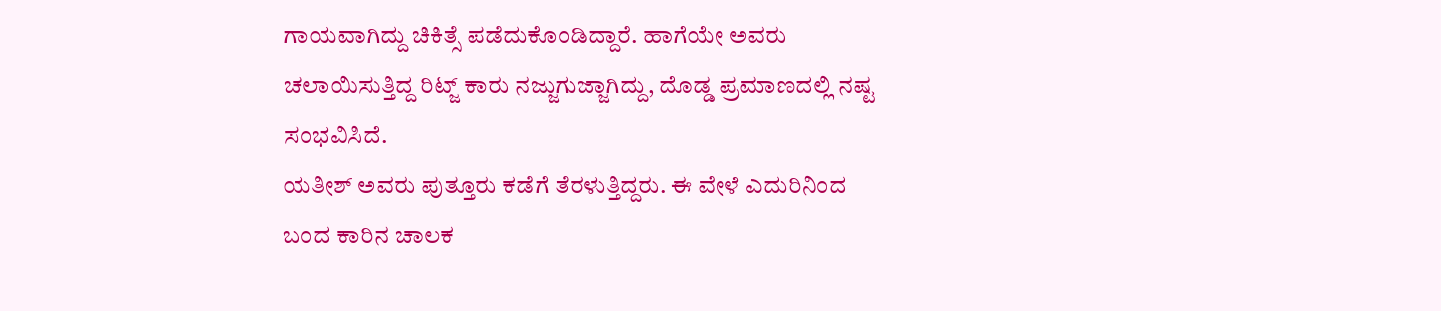ಗಾಯವಾಗಿದ್ದು ಚಿಕಿತ್ಸೆ ಪಡೆದುಕೊಂಡಿದ್ದಾರೆ. ಹಾಗೆಯೇ ಅವರು ಚಲಾಯಿಸುತ್ತಿದ್ದ ರಿಟ್ಜ್ ಕಾರು ನಜ್ಜುಗುಜ್ಜಾಗಿದ್ದು, ದೊಡ್ಡ ಪ್ರಮಾಣದಲ್ಲಿ ನಷ್ಟ ಸಂಭವಿಸಿದೆ.
ಯತೀಶ್ ಅವರು ಪುತ್ತೂರು ಕಡೆಗೆ ತೆರಳುತ್ತಿದ್ದರು. ಈ ವೇಳೆ ಎದುರಿನಿಂದ ಬಂದ ಕಾರಿನ ಚಾಲಕ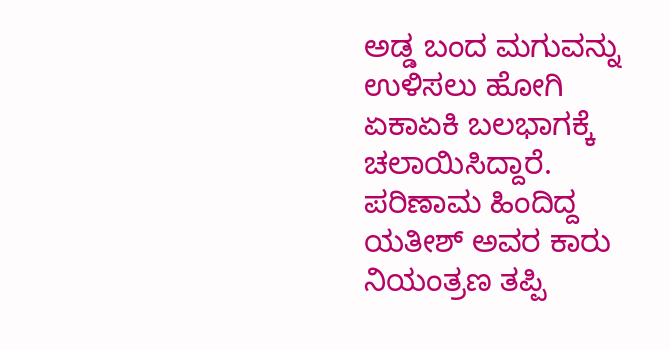ಅಡ್ಡ ಬಂದ ಮಗುವನ್ನು ಉಳಿಸಲು ಹೋಗಿ ಏಕಾಏಕಿ ಬಲಭಾಗಕ್ಕೆ ಚಲಾಯಿಸಿದ್ದಾರೆ. ಪರಿಣಾಮ ಹಿಂದಿದ್ದ ಯತೀಶ್ ಅವರ ಕಾರು ನಿಯಂತ್ರಣ ತಪ್ಪಿ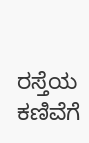ರಸ್ತೆಯ ಕಣಿವೆಗೆ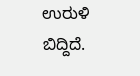ಉರುಳಿ ಬಿದ್ದಿದೆ.